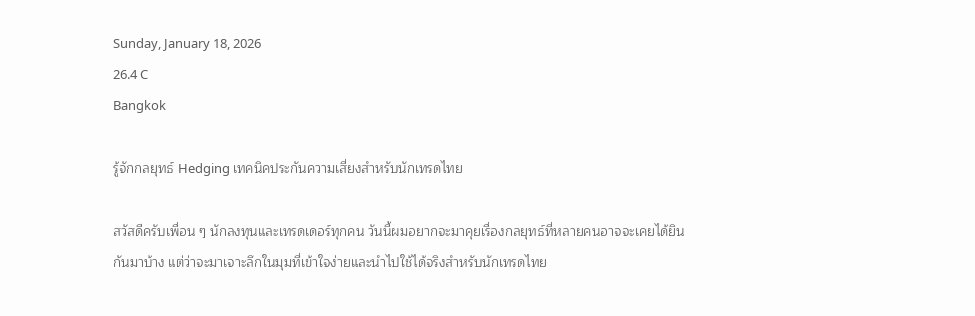Sunday, January 18, 2026
26.4 C
Bangkok

รู้จักกลยุทธ์ Hedging เทคนิคประกันความเสี่ยงสำหรับนักเทรดไทย

สวัสดีครับเพื่อน ๆ นักลงทุนและเทรดเดอร์ทุกคน วันนี้ผมอยากจะมาคุยเรื่องกลยุทธ์ที่หลายคนอาจจะเคยได้ยินกันมาบ้าง แต่ว่าจะมาเจาะลึกในมุมที่เข้าใจง่ายและนำไปใช้ได้จริงสำหรับนักเทรดไทย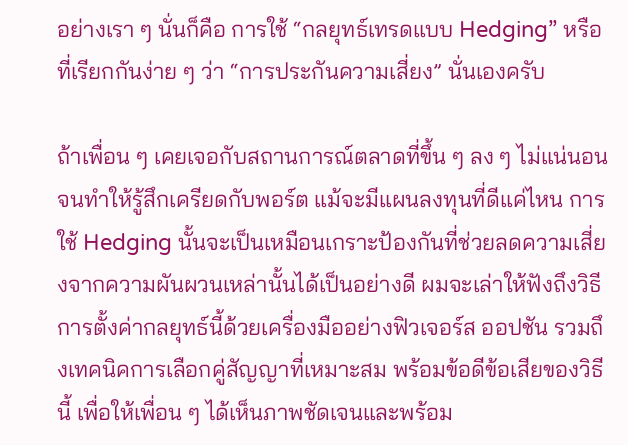อย่างเรา ๆ นั่นก็คือ การใช้ “กลยุทธ์เทรดแบบ Hedging” หรือที่เรียกกันง่าย ๆ ว่า “การประกันความเสี่ยง” นั่นเองครับ

ถ้าเพื่อน ๆ เคยเจอกับสถานการณ์ตลาดที่ขึ้น ๆ ลง ๆ ไม่แน่นอนจนทำให้รู้สึกเครียดกับพอร์ต แม้จะมีแผนลงทุนที่ดีแค่ไหน การใช้ Hedging นั้นจะเป็นเหมือนเกราะป้องกันที่ช่วยลดความเสี่ยงจากความผันผวนเหล่านั้นได้เป็นอย่างดี ผมจะเล่าให้ฟังถึงวิธีการตั้งค่ากลยุทธ์นี้ด้วยเครื่องมืออย่างฟิวเจอร์ส ออปชัน รวมถึงเทคนิคการเลือกคู่สัญญาที่เหมาะสม พร้อมข้อดีข้อเสียของวิธีนี้ เพื่อให้เพื่อน ๆ ได้เห็นภาพชัดเจนและพร้อม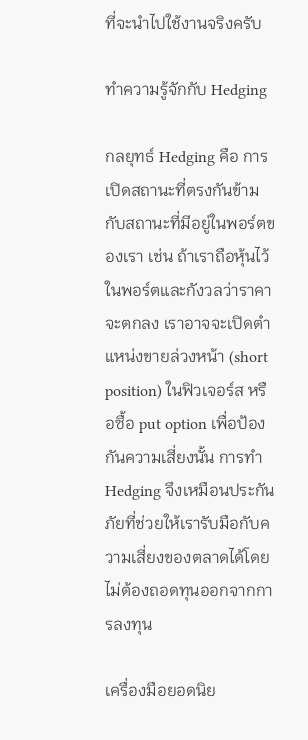ที่จะนำไปใช้งานจริงครับ

ทำความรู้จักกับ Hedging

กลยุทธ์ Hedging คือ การเปิดสถานะที่ตรงกันข้ามกับสถานะที่มีอยู่ในพอร์ตของเรา เช่น ถ้าเราถือหุ้นไว้ในพอร์ตและกังวลว่าราคาจะตกลง เราอาจจะเปิดตำแหน่งขายล่วงหน้า (short position) ในฟิวเจอร์ส หรือซื้อ put option เพื่อป้องกันความเสี่ยงนั้น การทำ Hedging จึงเหมือนประกันภัยที่ช่วยให้เรารับมือกับความเสี่ยงของตลาดได้โดยไม่ต้องถอดทุนออกจากการลงทุน

เครื่องมือยอดนิย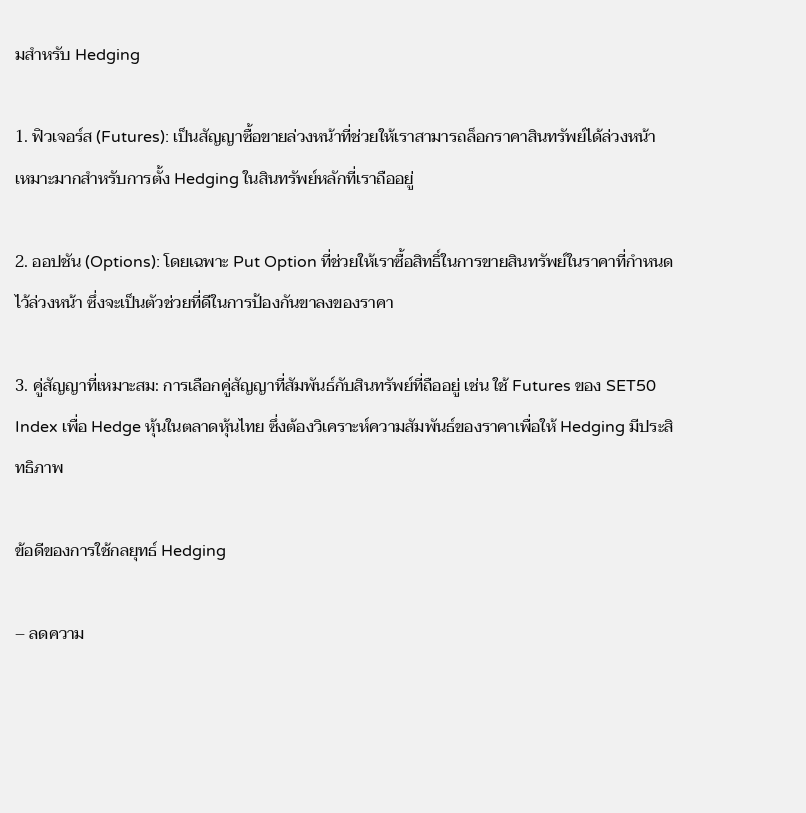มสำหรับ Hedging

1. ฟิวเจอร์ส (Futures): เป็นสัญญาซื้อขายล่วงหน้าที่ช่วยให้เราสามารถล็อกราคาสินทรัพย์ได้ล่วงหน้า เหมาะมากสำหรับการตั้ง Hedging ในสินทรัพย์หลักที่เราถืออยู่

2. ออปชัน (Options): โดยเฉพาะ Put Option ที่ช่วยให้เราซื้อสิทธิ์ในการขายสินทรัพย์ในราคาที่กำหนดไว้ล่วงหน้า ซึ่งจะเป็นตัวช่วยที่ดีในการป้องกันขาลงของราคา

3. คู่สัญญาที่เหมาะสม: การเลือกคู่สัญญาที่สัมพันธ์กับสินทรัพย์ที่ถืออยู่ เช่น ใช้ Futures ของ SET50 Index เพื่อ Hedge หุ้นในตลาดหุ้นไทย ซึ่งต้องวิเคราะห์ความสัมพันธ์ของราคาเพื่อให้ Hedging มีประสิทธิภาพ

ข้อดีของการใช้กลยุทธ์ Hedging

– ลดความ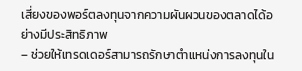เสี่ยงของพอร์ตลงทุนจากความผันผวนของตลาดได้อย่างมีประสิทธิภาพ
– ช่วยให้เทรดเดอร์สามารถรักษาตำแหน่งการลงทุนใน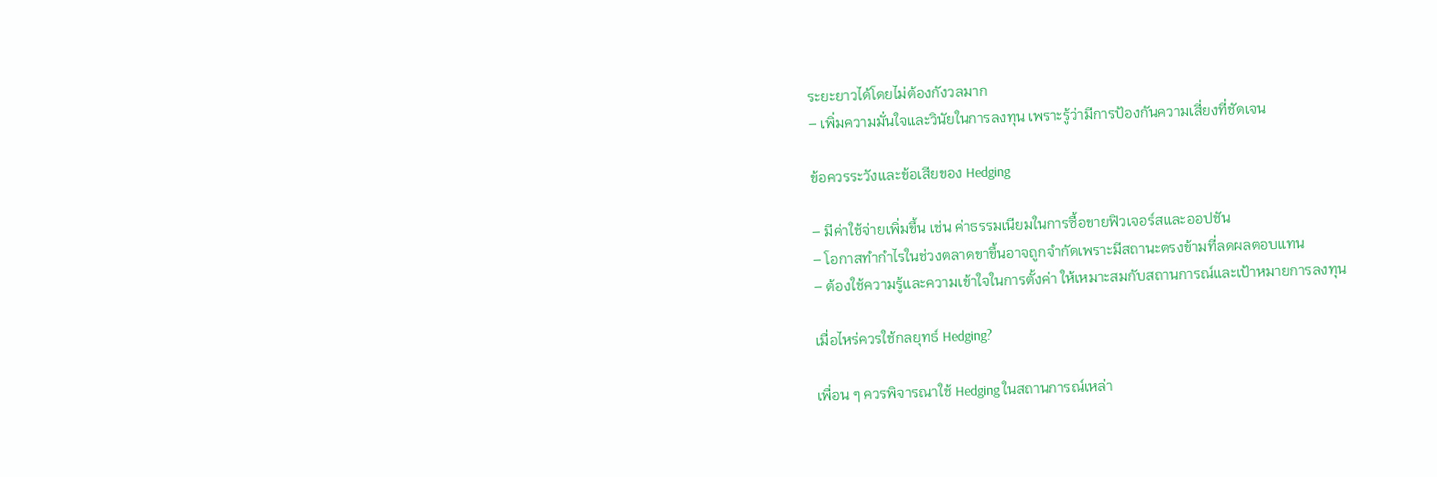ระยะยาวได้โดยไม่ต้องกังวลมาก
– เพิ่มความมั่นใจและวินัยในการลงทุน เพราะรู้ว่ามีการป้องกันความเสี่ยงที่ชัดเจน

ข้อควรระวังและข้อเสียของ Hedging

– มีค่าใช้จ่ายเพิ่มขึ้น เช่น ค่าธรรมเนียมในการซื้อขายฟิวเจอร์สและออปชัน
– โอกาสทำกำไรในช่วงตลาดขาขึ้นอาจถูกจำกัดเพราะมีสถานะตรงข้ามที่ลดผลตอบแทน
– ต้องใช้ความรู้และความเข้าใจในการตั้งค่า ให้เหมาะสมกับสถานการณ์และเป้าหมายการลงทุน

เมื่อไหร่ควรใช้กลยุทธ์ Hedging?

เพื่อน ๆ ควรพิจารณาใช้ Hedging ในสถานการณ์เหล่า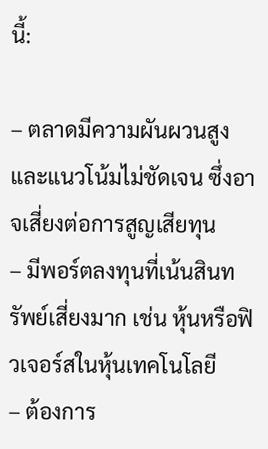นี้:

– ตลาดมีความผันผวนสูงและแนวโน้มไม่ชัดเจน ซึ่งอาจเสี่ยงต่อการสูญเสียทุน
– มีพอร์ตลงทุนที่เน้นสินทรัพย์เสี่ยงมาก เช่น หุ้นหรือฟิวเจอร์สในหุ้นเทคโนโลยี
– ต้องการ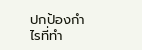ปกป้องกำไรที่ทำ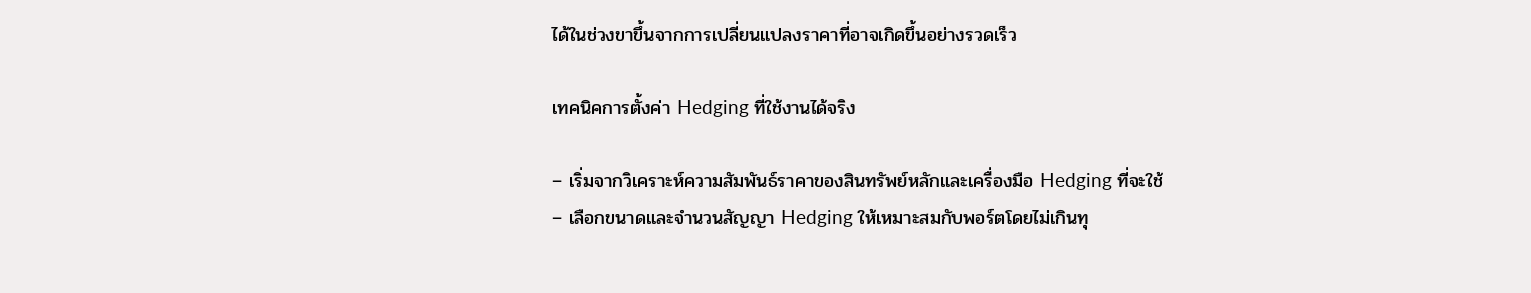ได้ในช่วงขาขึ้นจากการเปลี่ยนแปลงราคาที่อาจเกิดขึ้นอย่างรวดเร็ว

เทคนิคการตั้งค่า Hedging ที่ใช้งานได้จริง

– เริ่มจากวิเคราะห์ความสัมพันธ์ราคาของสินทรัพย์หลักและเครื่องมือ Hedging ที่จะใช้
– เลือกขนาดและจำนวนสัญญา Hedging ให้เหมาะสมกับพอร์ตโดยไม่เกินทุ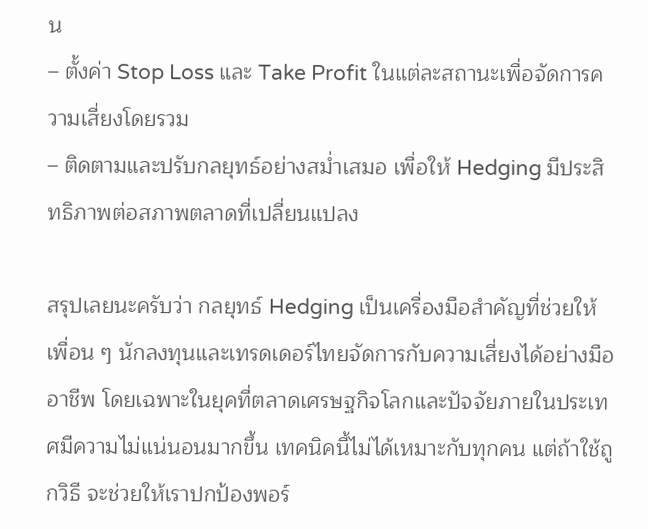น
– ตั้งค่า Stop Loss และ Take Profit ในแต่ละสถานะเพื่อจัดการความเสี่ยงโดยรวม
– ติดตามและปรับกลยุทธ์อย่างสม่ำเสมอ เพื่อให้ Hedging มีประสิทธิภาพต่อสภาพตลาดที่เปลี่ยนแปลง

สรุปเลยนะครับว่า กลยุทธ์ Hedging เป็นเครื่องมือสำคัญที่ช่วยให้เพื่อน ๆ นักลงทุนและเทรดเดอร์ไทยจัดการกับความเสี่ยงได้อย่างมืออาชีพ โดยเฉพาะในยุคที่ตลาดเศรษฐกิจโลกและปัจจัยภายในประเทศมีความไม่แน่นอนมากขึ้น เทคนิคนี้ไม่ได้เหมาะกับทุกคน แต่ถ้าใช้ถูกวิธี จะช่วยให้เราปกป้องพอร์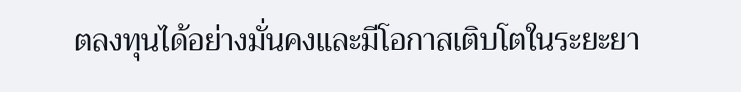ตลงทุนได้อย่างมั่นคงและมีโอกาสเติบโตในระยะยา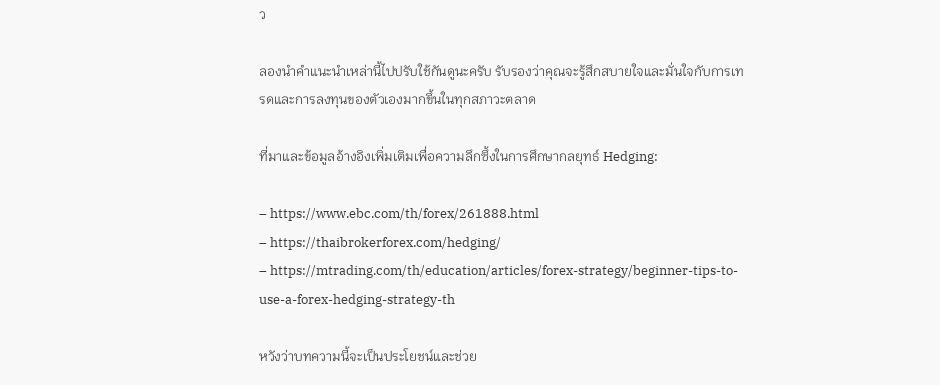ว

ลองนำคำแนะนำเหล่านี้ไปปรับใช้กันดูนะครับ รับรองว่าคุณจะรู้สึกสบายใจและมั่นใจกับการเทรดและการลงทุนของตัวเองมากขึ้นในทุกสภาวะตลาด

ที่มาและข้อมูลอ้างอิงเพิ่มเติมเพื่อความลึกซึ้งในการศึกษากลยุทธ์ Hedging:

– https://www.ebc.com/th/forex/261888.html
– https://thaibrokerforex.com/hedging/
– https://mtrading.com/th/education/articles/forex-strategy/beginner-tips-to-use-a-forex-hedging-strategy-th

หวังว่าบทความนี้จะเป็นประโยชน์และช่วย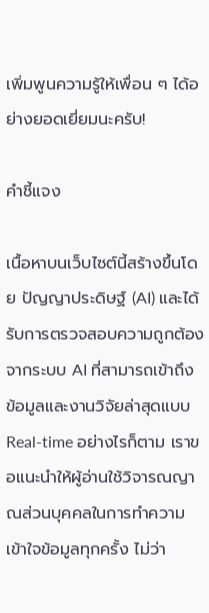เพิ่มพูนความรู้ให้เพื่อน ๆ ได้อย่างยอดเยี่ยมนะครับ!

คำชี้แจง

เนื้อหาบนเว็บไซต์นี้สร้างขึ้นโดย ปัญญาประดิษฐ์ (AI) และได้รับการตรวจสอบความถูกต้องจากระบบ AI ที่สามารถเข้าถึงข้อมูลและงานวิจัยล่าสุดแบบ Real-time อย่างไรก็ตาม เราขอแนะนำให้ผู้อ่านใช้วิจารณญาณส่วนบุคคลในการทำความเข้าใจข้อมูลทุกครั้ง ไม่ว่า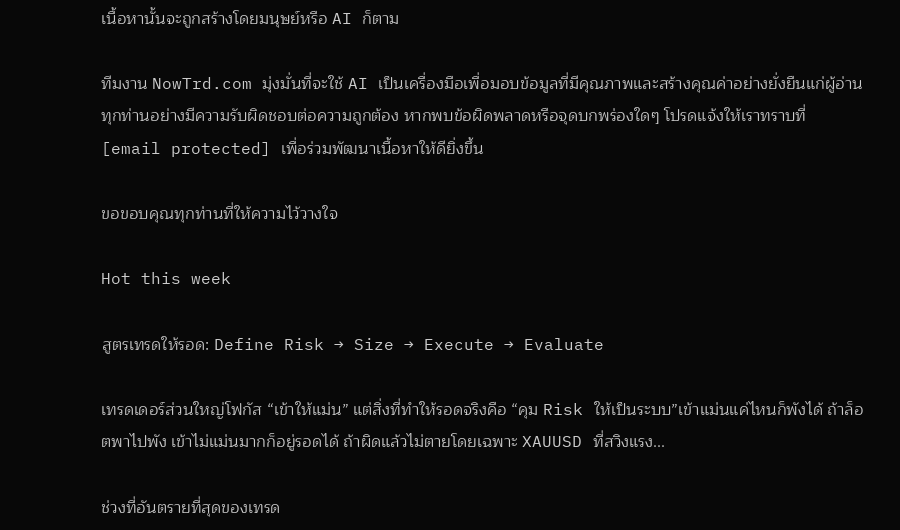เนื้อหานั้นจะถูกสร้างโดยมนุษย์หรือ AI ก็ตาม

ทีมงาน NowTrd.com มุ่งมั่นที่จะใช้ AI เป็นเครื่องมือเพื่อมอบข้อมูลที่มีคุณภาพและสร้างคุณค่าอย่างยั่งยืนแก่ผู้อ่านทุกท่านอย่างมีความรับผิดชอบต่อความถูกต้อง หากพบข้อผิดพลาดหรือจุดบกพร่องใดๆ โปรดแจ้งให้เราทราบที่ [email protected] เพื่อร่วมพัฒนาเนื้อหาให้ดียิ่งขึ้น

ขอขอบคุณทุกท่านที่ให้ความไว้วางใจ

Hot this week

สูตรเทรดให้รอด: Define Risk → Size → Execute → Evaluate

เทรดเดอร์ส่วนใหญ่โฟกัส “เข้าให้แม่น” แต่สิ่งที่ทำให้รอดจริงคือ “คุม Risk ให้เป็นระบบ”เข้าแม่นแค่ไหนก็พังได้ ถ้าล็อตพาไปพัง เข้าไม่แม่นมากก็อยู่รอดได้ ถ้าผิดแล้วไม่ตายโดยเฉพาะ XAUUSD ที่สวิงแรง...

ช่วงที่อันตรายที่สุดของเทรด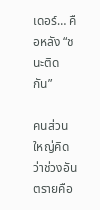เดอร์… คือหลัง “ชนะติดกัน”

คนส่วนใหญ่คิดว่าช่วงอันตรายคือ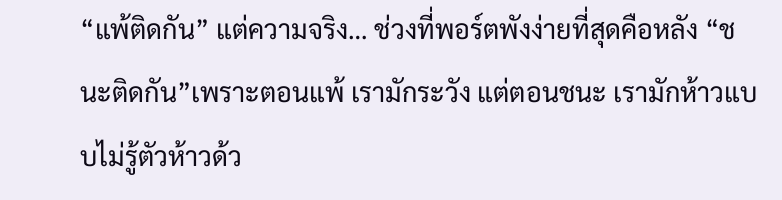“แพ้ติดกัน” แต่ความจริง… ช่วงที่พอร์ตพังง่ายที่สุดคือหลัง “ชนะติดกัน”เพราะตอนแพ้ เรามักระวัง แต่ตอนชนะ เรามักห้าวแบบไม่รู้ตัวห้าวด้ว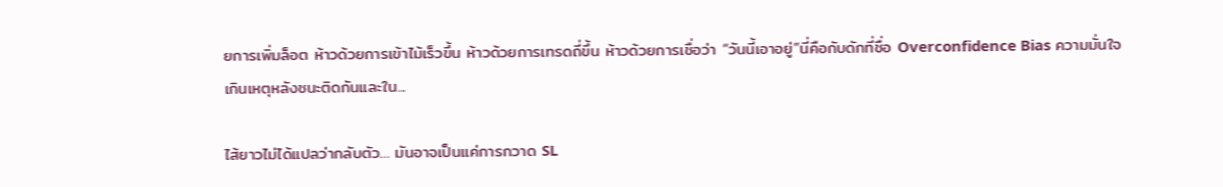ยการเพิ่มล็อต ห้าวด้วยการเข้าไม้เร็วขึ้น ห้าวด้วยการเทรดถี่ขึ้น ห้าวด้วยการเชื่อว่า “วันนี้เอาอยู่”นี่คือกับดักที่ชื่อ Overconfidence Bias ความมั่นใจเกินเหตุหลังชนะติดกันและใน...

ไส้ยาวไม่ได้แปลว่ากลับตัว… มันอาจเป็นแค่การกวาด SL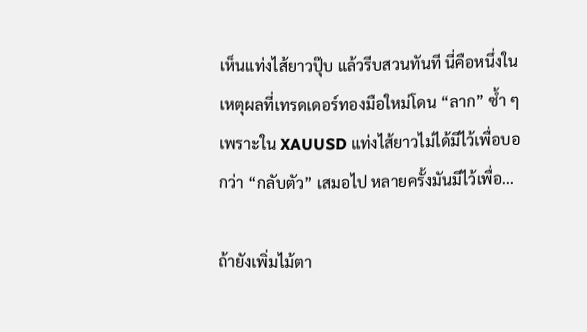เห็นแท่งไส้ยาวปุ๊บ แล้วรีบสวนทันที นี่คือหนึ่งในเหตุผลที่เทรดเดอร์ทองมือใหม่โดน “ลาก” ซ้ำ ๆเพราะใน XAUUSD แท่งไส้ยาวไม่ได้มีไว้เพื่อบอกว่า “กลับตัว” เสมอไป หลายครั้งมันมีไว้เพื่อ...

ถ้ายังเพิ่มไม้ตา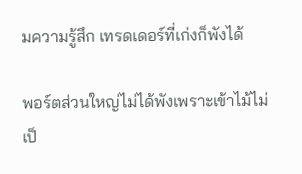มความรู้สึก เทรดเดอร์ที่เก่งก็พังได้

พอร์ตส่วนใหญ่ไม่ได้พังเพราะเข้าไม้ไม่เป็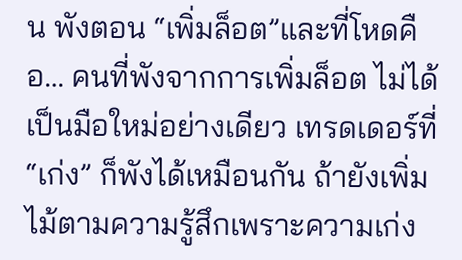น พังตอน “เพิ่มล็อต”และที่โหดคือ… คนที่พังจากการเพิ่มล็อต ไม่ได้เป็นมือใหม่อย่างเดียว เทรดเดอร์ที่ “เก่ง” ก็พังได้เหมือนกัน ถ้ายังเพิ่มไม้ตามความรู้สึกเพราะความเก่ง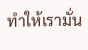ทำให้เรามั่น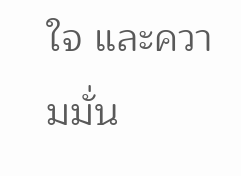ใจ และความมั่น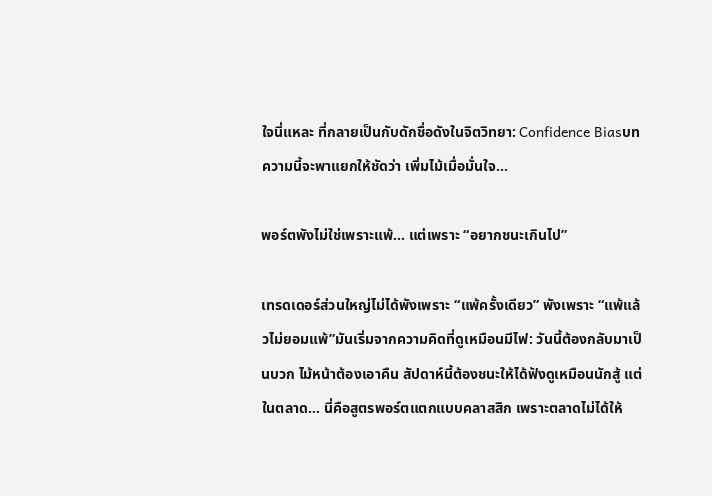ใจนี่แหละ ที่กลายเป็นกับดักชื่อดังในจิตวิทยา: Confidence Biasบทความนี้จะพาแยกให้ชัดว่า เพิ่มไม้เมื่อมั่นใจ...

พอร์ตพังไม่ใช่เพราะแพ้… แต่เพราะ “อยากชนะเกินไป”

เทรดเดอร์ส่วนใหญ่ไม่ได้พังเพราะ “แพ้ครั้งเดียว” พังเพราะ “แพ้แล้วไม่ยอมแพ้”มันเริ่มจากความคิดที่ดูเหมือนมีไฟ: วันนี้ต้องกลับมาเป็นบวก ไม้หน้าต้องเอาคืน สัปดาห์นี้ต้องชนะให้ได้ฟังดูเหมือนนักสู้ แต่ในตลาด… นี่คือสูตรพอร์ตแตกแบบคลาสสิก เพราะตลาดไม่ได้ให้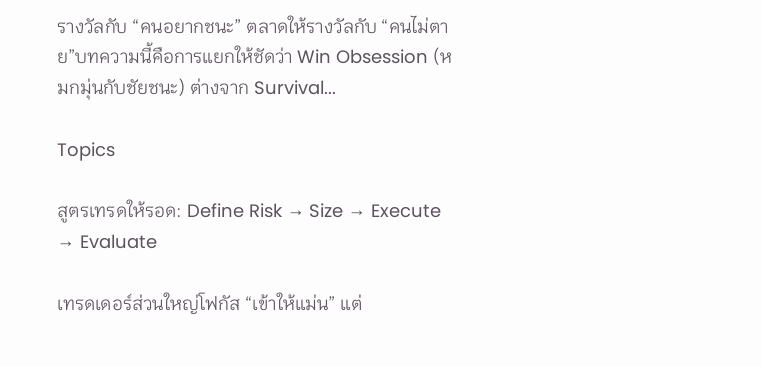รางวัลกับ “คนอยากชนะ” ตลาดให้รางวัลกับ “คนไม่ตาย”บทความนี้คือการแยกให้ชัดว่า Win Obsession (หมกมุ่นกับชัยชนะ) ต่างจาก Survival...

Topics

สูตรเทรดให้รอด: Define Risk → Size → Execute → Evaluate

เทรดเดอร์ส่วนใหญ่โฟกัส “เข้าให้แม่น” แต่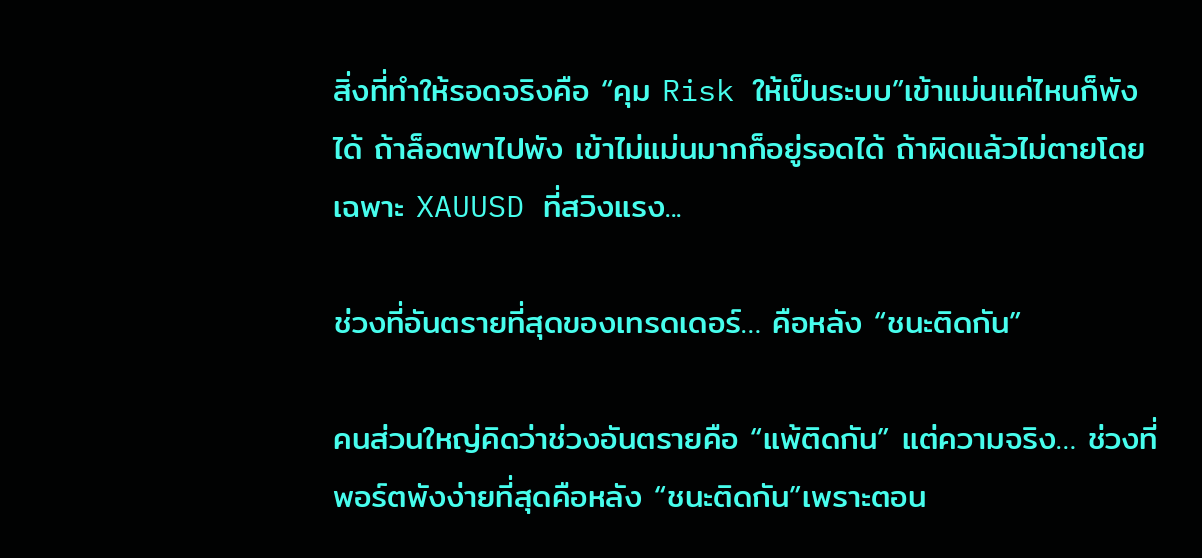สิ่งที่ทำให้รอดจริงคือ “คุม Risk ให้เป็นระบบ”เข้าแม่นแค่ไหนก็พังได้ ถ้าล็อตพาไปพัง เข้าไม่แม่นมากก็อยู่รอดได้ ถ้าผิดแล้วไม่ตายโดยเฉพาะ XAUUSD ที่สวิงแรง...

ช่วงที่อันตรายที่สุดของเทรดเดอร์… คือหลัง “ชนะติดกัน”

คนส่วนใหญ่คิดว่าช่วงอันตรายคือ “แพ้ติดกัน” แต่ความจริง… ช่วงที่พอร์ตพังง่ายที่สุดคือหลัง “ชนะติดกัน”เพราะตอน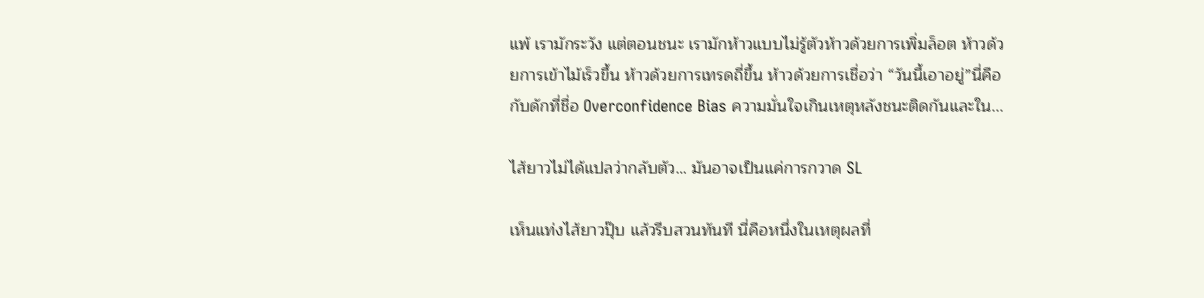แพ้ เรามักระวัง แต่ตอนชนะ เรามักห้าวแบบไม่รู้ตัวห้าวด้วยการเพิ่มล็อต ห้าวด้วยการเข้าไม้เร็วขึ้น ห้าวด้วยการเทรดถี่ขึ้น ห้าวด้วยการเชื่อว่า “วันนี้เอาอยู่”นี่คือกับดักที่ชื่อ Overconfidence Bias ความมั่นใจเกินเหตุหลังชนะติดกันและใน...

ไส้ยาวไม่ได้แปลว่ากลับตัว… มันอาจเป็นแค่การกวาด SL

เห็นแท่งไส้ยาวปุ๊บ แล้วรีบสวนทันที นี่คือหนึ่งในเหตุผลที่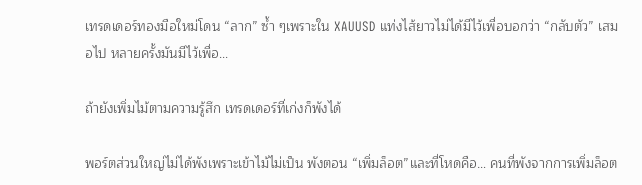เทรดเดอร์ทองมือใหม่โดน “ลาก” ซ้ำ ๆเพราะใน XAUUSD แท่งไส้ยาวไม่ได้มีไว้เพื่อบอกว่า “กลับตัว” เสมอไป หลายครั้งมันมีไว้เพื่อ...

ถ้ายังเพิ่มไม้ตามความรู้สึก เทรดเดอร์ที่เก่งก็พังได้

พอร์ตส่วนใหญ่ไม่ได้พังเพราะเข้าไม้ไม่เป็น พังตอน “เพิ่มล็อต”และที่โหดคือ… คนที่พังจากการเพิ่มล็อต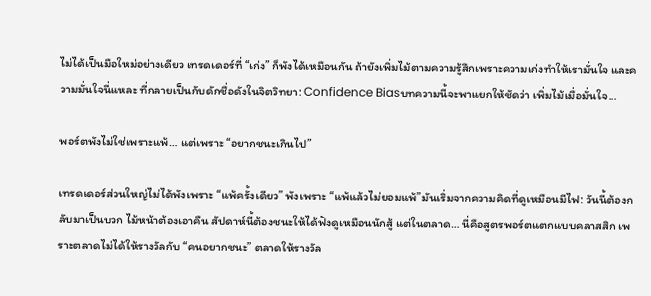ไม่ได้เป็นมือใหม่อย่างเดียว เทรดเดอร์ที่ “เก่ง” ก็พังได้เหมือนกัน ถ้ายังเพิ่มไม้ตามความรู้สึกเพราะความเก่งทำให้เรามั่นใจ และความมั่นใจนี่แหละ ที่กลายเป็นกับดักชื่อดังในจิตวิทยา: Confidence Biasบทความนี้จะพาแยกให้ชัดว่า เพิ่มไม้เมื่อมั่นใจ...

พอร์ตพังไม่ใช่เพราะแพ้… แต่เพราะ “อยากชนะเกินไป”

เทรดเดอร์ส่วนใหญ่ไม่ได้พังเพราะ “แพ้ครั้งเดียว” พังเพราะ “แพ้แล้วไม่ยอมแพ้”มันเริ่มจากความคิดที่ดูเหมือนมีไฟ: วันนี้ต้องกลับมาเป็นบวก ไม้หน้าต้องเอาคืน สัปดาห์นี้ต้องชนะให้ได้ฟังดูเหมือนนักสู้ แต่ในตลาด… นี่คือสูตรพอร์ตแตกแบบคลาสสิก เพราะตลาดไม่ได้ให้รางวัลกับ “คนอยากชนะ” ตลาดให้รางวัล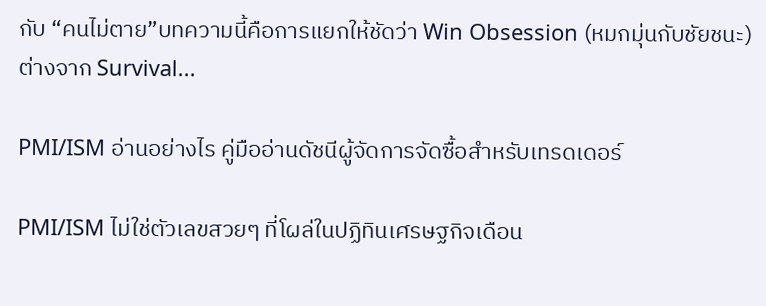กับ “คนไม่ตาย”บทความนี้คือการแยกให้ชัดว่า Win Obsession (หมกมุ่นกับชัยชนะ) ต่างจาก Survival...

PMI/ISM อ่านอย่างไร คู่มืออ่านดัชนีผู้จัดการจัดซื้อสำหรับเทรดเดอร์

PMI/ISM ไม่ใช่ตัวเลขสวยๆ ที่โผล่ในปฏิทินเศรษฐกิจเดือน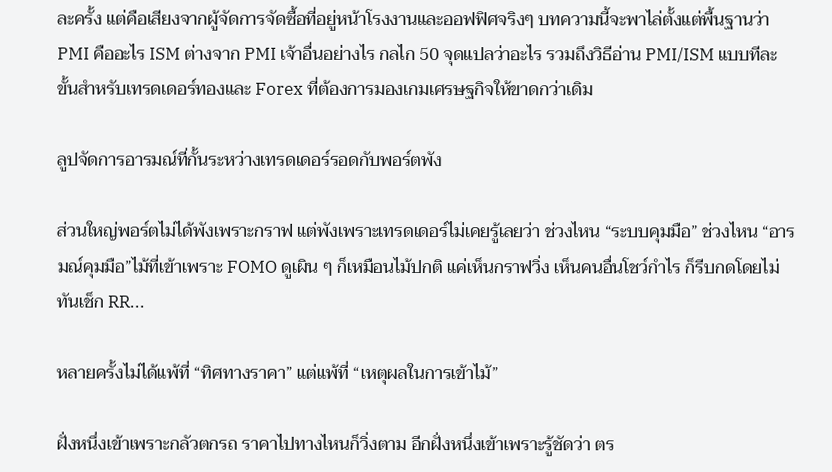ละครั้ง แต่คือเสียงจากผู้จัดการจัดซื้อที่อยู่หน้าโรงงานและออฟฟิศจริงๆ บทความนี้จะพาไล่ตั้งแต่พื้นฐานว่า PMI คืออะไร ISM ต่างจาก PMI เจ้าอื่นอย่างไร กลไก 50 จุดแปลว่าอะไร รวมถึงวิธีอ่าน PMI/ISM แบบทีละขั้นสำหรับเทรดเดอร์ทองและ Forex ที่ต้องการมองเกมเศรษฐกิจให้ขาดกว่าเดิม

ลูปจัดการอารมณ์ที่กั้นระหว่างเทรดเดอร์รอดกับพอร์ตพัง

ส่วนใหญ่พอร์ตไม่ได้พังเพราะกราฟ แต่พังเพราะเทรดเดอร์ไม่เคยรู้เลยว่า ช่วงไหน “ระบบคุมมือ” ช่วงไหน “อารมณ์คุมมือ”ไม้ที่เข้าเพราะ FOMO ดูเผิน ๆ ก็เหมือนไม้ปกติ แค่เห็นกราฟวิ่ง เห็นคนอื่นโชว์กำไร ก็รีบกดโดยไม่ทันเช็ก RR...

หลายครั้งไม่ได้แพ้ที่ “ทิศทางราคา” แต่แพ้ที่ “เหตุผลในการเข้าไม้”

ฝั่งหนึ่งเข้าเพราะกลัวตกรถ ราคาไปทางไหนก็วิ่งตาม อีกฝั่งหนึ่งเข้าเพราะรู้ชัดว่า ตร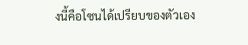งนี้คือโซนได้เปรียบของตัวเอง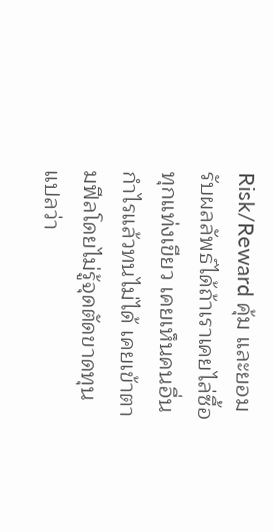Risk/Reward คุ้ม และยอมรับผลลัพธ์ได้ถ้าเราเคยไล่ซื้อทุกแท่งเขียว เคยเห็นคนอื่นกำไรแล้วทนไม่ได้ เคยเข้าตามฟีลโดยไม่รู้จุดตัดขาดทุน แปลว่า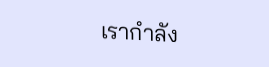เรากำลัง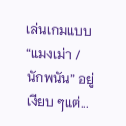เล่นเกมแบบ “แมงเม่า / นักพนัน” อยู่เงียบ ๆแต่...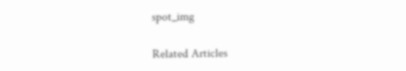spot_img

Related Articles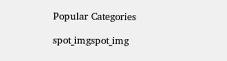Popular Categories

spot_imgspot_img